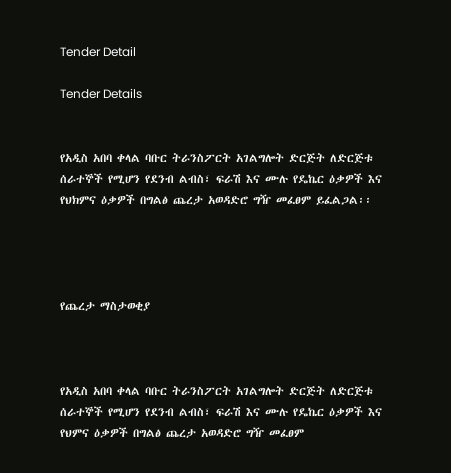Tender Detail

Tender Details


የአዲስ አበባ ቀላል ባቡር ትራንስፖርት አገልግሎት ድርጅት ለድርጅቱ ሰራተኞች የሚሆን የደንብ ልብስ፣ ፍራሽ እና ሙሉ የዴኬር ዕቃዎች እና የህክምና ዕቃዎች በግልፅ ጨረታ አወዳድሮ ግዥ መፈፀም ይፈልጋል፡፡




የጨረታ ማስታወቂያ



የአዲስ አበባ ቀላል ባቡር ትራንስፖርት አገልግሎት ድርጅት ለድርጅቱ ሰራተኞች የሚሆን የደንብ ልብስ፣ ፍራሽ እና ሙሉ የዴኬር ዕቃዎች እና የህምና ዕቃዎች በግልፅ ጨረታ አወዳድሮ ግዥ መፈፀም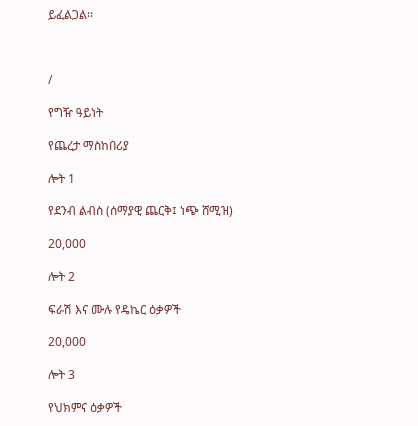ይፈልጋል፡፡



/

የግዥ ዓይነት

የጨረታ ማስከበሪያ

ሎት 1

የደንብ ልብስ (ሰማያዊ ጨርቅ፤ ነጭ ሸሚዝ)

20,000

ሎት 2

ፍራሽ እና ሙሉ የዴኬር ዕቃዎች

20,000

ሎት 3

የህክምና ዕቃዎች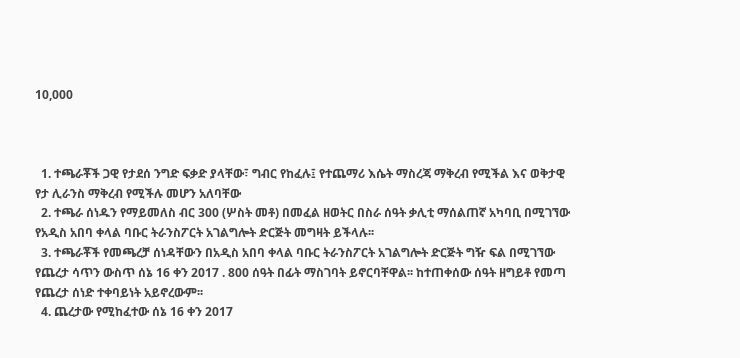10,000



  1. ተጫራቾች ጋዊ የታደሰ ንግድ ፍቃድ ያላቸው፣ ግብር የከፈሉ፤ የተጨማሪ እሴት ማስረጃ ማቅረብ የሚችል እና ወቅታዊ የታ ሊራንስ ማቅረብ የሚችሉ መሆን አለባቸው
  2. ተጫራ ሰነዱን የማይመለስ ብር 300 (ሦስት መቶ) በመፈል ዘወትር በስራ ሰዓት ቃሊቲ ማሰልጠኛ አካባቢ በሚገኘው የአዲስ አበባ ቀላል ባቡር ትራንስፖርት አገልግሎት ድርጅት መግዛት ይችላሉ፡፡
  3. ተጫራቾች የመጫረቻ ሰነዳቸውን በአዲስ አበባ ቀላል ባቡር ትራንስፖርት አገልግሎት ድርጅት ግዥ ፍል በሚገኘው የጨረታ ሳጥን ውስጥ ሰኔ 16 ቀን 2017 . 800 ሰዓት በፊት ማስገባት ይኖርባቸዋል፡፡ ከተጠቀሰው ሰዓት ዘግይቶ የመጣ የጨረታ ሰነድ ተቀባይነት አይኖረውም፡፡
  4. ጨረታው የሚከፈተው ሰኔ 16 ቀን 2017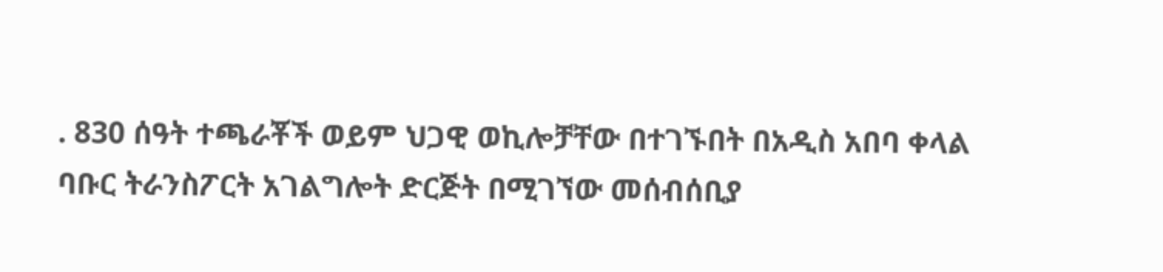. 830 ሰዓት ተጫራቾች ወይም ህጋዊ ወኪሎቻቸው በተገኙበት በአዲስ አበባ ቀላል ባቡር ትራንስፖርት አገልግሎት ድርጅት በሚገኘው መሰብሰቢያ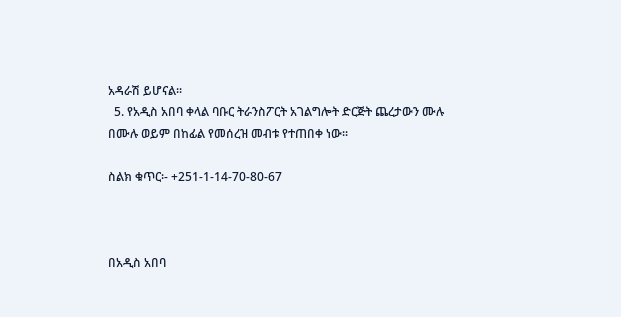አዳራሽ ይሆናል፡፡
  5. የአዲስ አበባ ቀላል ባቡር ትራንስፖርት አገልግሎት ድርጅት ጨረታውን ሙሉ በሙሉ ወይም በከፊል የመሰረዝ መብቱ የተጠበቀ ነው፡፡

ስልክ ቁጥር፡- +251-1-14-70-80-67



በአዲስ አበባ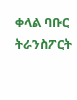ቀላል ባቡር ትራንስፖርት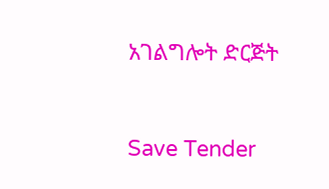አገልግሎት ድርጅት



Save Tender